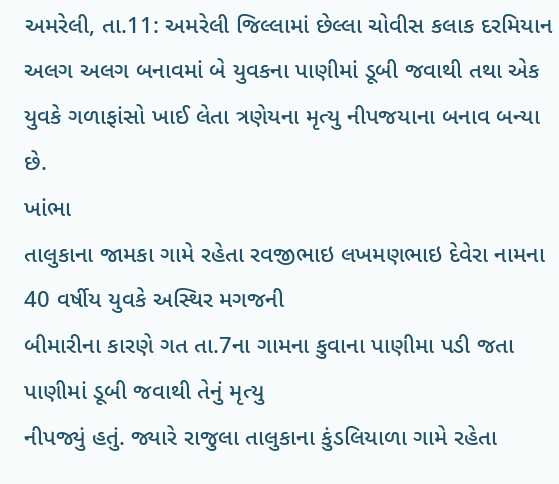અમરેલી, તા.11: અમરેલી જિલ્લામાં છેલ્લા ચોવીસ કલાક દરમિયાન અલગ અલગ બનાવમાં બે યુવકના પાણીમાં ડૂબી જવાથી તથા એક યુવકે ગળાફાંસો ખાઈ લેતા ત્રણેયના મૃત્યુ નીપજયાના બનાવ બન્યા છે.
ખાંભા
તાલુકાના જામકા ગામે રહેતા રવજીભાઇ લખમણભાઇ દેવેરા નામના 40 વર્ષીય યુવકે અસ્થિર મગજની
બીમારીના કારણે ગત તા.7ના ગામના કુવાના પાણીમા પડી જતા પાણીમાં ડૂબી જવાથી તેનું મૃત્યુ
નીપજ્યું હતું. જ્યારે રાજુલા તાલુકાના કુંડલિયાળા ગામે રહેતા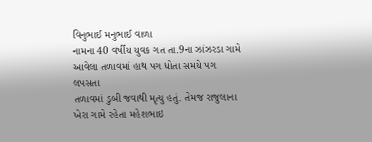વિનુભાઈ મનુભાઈ વાળા
નામના 40 વર્ષીય યુવક ગત તા.9ના ઝાંઝરડા ગામે આવેલા તળાવમાં હાથ પગ ધોતા સમયે પગ લપસતા
તળાવમાં ડુબી જવાથી મૃત્યુ હતું. તેમજ રાજુલાના ખેરા ગામે રહેતા મહેશભાઇ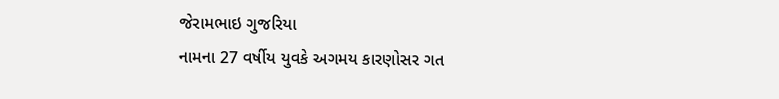જેરામભાઇ ગુજરિયા
નામના 27 વર્ષીય યુવકે અગમય કારણોસર ગત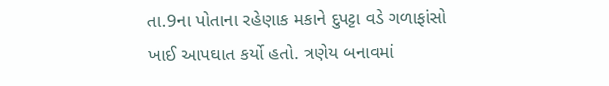તા.9ના પોતાના રહેણાક મકાને દુપટ્ટા વડે ગળાફાંસો
ખાઈ આપઘાત કર્યો હતો. ત્રણેય બનાવમાં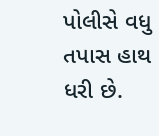પોલીસે વધુ તપાસ હાથ ધરી છે.